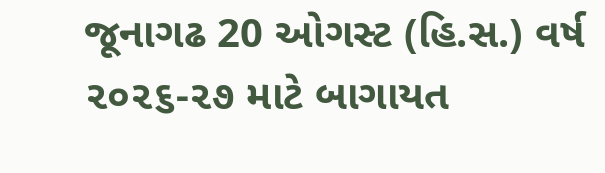જૂનાગઢ 20 ઓગસ્ટ (હિ.સ.) વર્ષ ૨૦૨૬-૨૭ માટે બાગાયત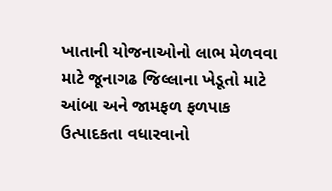ખાતાની યોજનાઓનો લાભ મેળવવા માટે જૂનાગઢ જિલ્લાના ખેડૂતો માટે આંબા અને જામફળ ફળપાક ઉત્પાદકતા વધારવાનો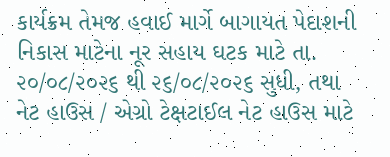કાર્યક્રમ તેમજ હવાઈ માર્ગે બાગાયત પેદાશની નિકાસ માટેના નૂર સહાય ઘટક માટે તા. ૨૦/૦૮/૨૦૨૬ થી ૨૬/૦૮/૨૦૨૬ સુધી, તથા નેટ હાઉસ / એગ્રો ટેક્ષટાઈલ નેટ હાઉસ માટે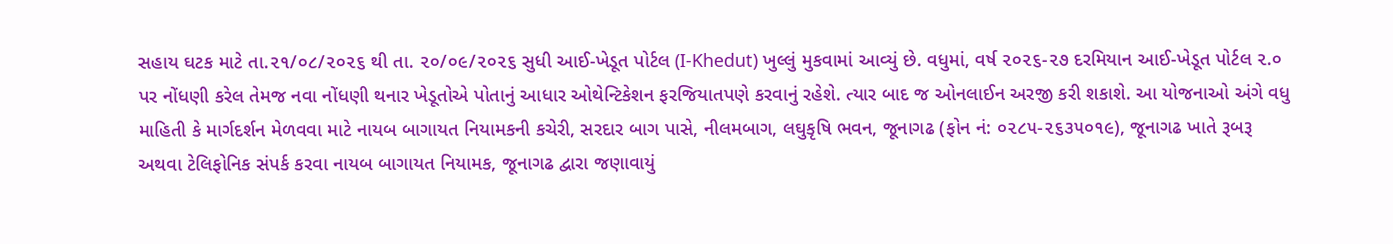સહાય ઘટક માટે તા.૨૧/૦૮/૨૦૨૬ થી તા. ૨૦/૦૯/૨૦૨૬ સુધી આઈ-ખેડૂત પોર્ટલ (I-Khedut) ખુલ્લું મુકવામાં આવ્યું છે. વધુમાં, વર્ષ ૨૦૨૬-૨૭ દરમિયાન આઈ-ખેડૂત પોર્ટલ ૨.૦ પર નોંધણી કરેલ તેમજ નવા નોંધણી થનાર ખેડૂતોએ પોતાનું આધાર ઓથેન્ટિકેશન ફરજિયાતપણે કરવાનું રહેશે. ત્યાર બાદ જ ઓનલાઈન અરજી કરી શકાશે. આ યોજનાઓ અંગે વધુ માહિતી કે માર્ગદર્શન મેળવવા માટે નાયબ બાગાયત નિયામકની કચેરી, સરદાર બાગ પાસે, નીલમબાગ, લઘુકૃષિ ભવન, જૂનાગઢ (ફોન નં: ૦૨૮૫-૨૬૩૫૦૧૯), જૂનાગઢ ખાતે રૂબરૂ અથવા ટેલિફોનિક સંપર્ક કરવા નાયબ બાગાયત નિયામક, જૂનાગઢ દ્વારા જણાવાયું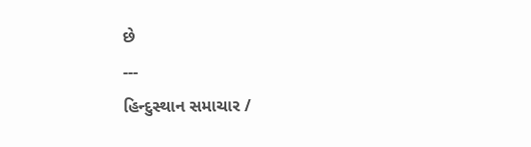છે
---
હિન્દુસ્થાન સમાચાર /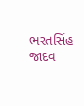ભરતસિંહ જાદવ